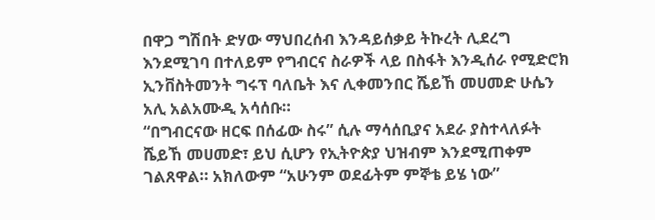በዋጋ ግሽበት ድሃው ማህበረሰብ እንዳይሰቃይ ትኩረት ሊደረግ እንደሚገባ በተለይም የግብርና ስራዎች ላይ በስፋት እንዲሰራ የሚድሮክ ኢንቨስትመንት ግሩፕ ባለቤት እና ሊቀመንበር ሼይኸ መሀመድ ሁሴን አሊ አልአሙዲ አሳሰቡ።
“በግብርናው ዘርፍ በሰፊው ስሩ” ሲሉ ማሳሰቢያና አደራ ያስተላለፉት ሼይኸ መሀመድ፣ ይህ ሲሆን የኢትዮጵያ ህዝብም እንደሚጠቀም ገልጸዋል። አክለውም “አሁንም ወደፊትም ምኞቴ ይሄ ነው”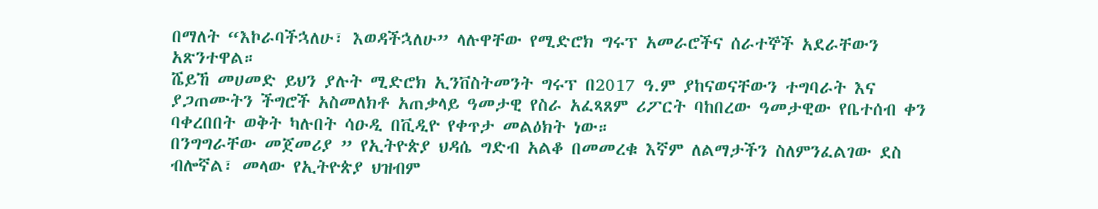በማለት “እኮራባችኋለሁ፣ እወዳችኋለሁ” ላሉዋቸው የሚድሮክ ግሩፕ አመራሮችና ሰራተኞች አደራቸውን አጽንተዋል።
ሼይኸ መሀመድ ይህን ያሉት ሚድሮክ ኢንቨስትመንት ግሩፕ በ2017 ዓ.ም ያከናወናቸውን ተግባራት እና ያጋጠሙትን ችግሮች አስመለክቶ አጠቃላይ ዓመታዊ የስራ አፈጻጸም ሪፖርት ባከበረው ዓመታዊው የቤተሰብ ቀን ባቀረበበት ወቅት ካሉበት ሳዑዲ በቪዲዮ የቀጥታ መልዕክት ነው።
በንግግራቸው መጀመሪያ ” የኢትዮጵያ ህዳሴ ግድብ አልቆ በመመረቁ እኛም ለልማታችን ስለምንፈልገው ደስ ብሎኛል፣ መላው የኢትዮጵያ ህዝብም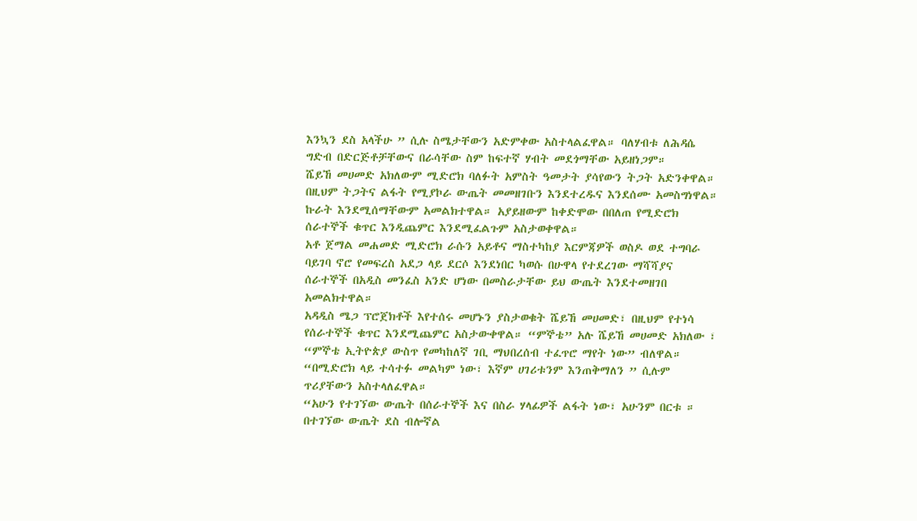እንኳን ደስ አላችሁ ” ሲሉ ስሜታቸውን አድምቀው አስተላልፈዋል። ባለሃብቱ ለሕዳሴ ግድብ በድርጅቶቻቸውና በራሳቸው ስም ከፍተኛ ሃብት መደጎማቸው አይዘነጋም።
ሼይኸ መሀመድ አክለውም ሚድሮክ ባለፉት አምስት ዓመታት ያሳየውን ትጋት አድንቀዋል። በዚህም ትጋትና ልፋት የሚያኮራ ውጤት መመዘገቡን እንደተረዱና እንደሰሙ አመስግነዋል። ኩራት እንደሚሰማቸውም አመልክተዋል። አያይዘውም ከቀድሞው በበለጠ የሚድሮክ ሰራተኞች ቁጥር እንዲጨምር እንደሚፈልጉም አስታወቀዋል።
አቶ ጀማል መሐመድ ሚድሮክ ራሱን አይቶና ማስተካከያ እርምጃዎች ወስዶ ወደ ተግባራ ባይገባ ኖሮ የመፍረስ አደጋ ላይ ደርሶ እንደነበር ካወሱ በሁዋላ የተደረገው ማሻሻያና ሰራተኞች በአዲስ መንፈስ አንድ ሆነው በመስራታቸው ይህ ውጤት እንደተመዘገበ አመልክተዋል።
አዳዲስ ሜጋ ፕሮጀክቶች እየተሰሩ መሆኑን ያስታወቁት ሼይኸ መሀመድ፣ በዚህም የተነሳ የሰራተኞች ቁጥር እንደሚጨምር አስታውቀዋል። “ምኞቴ” አሉ ሼይኸ መሀመድ አክለው ፣ “ምኞቴ ኢትዮጵያ ውስጥ የመካከለኛ ገቢ ማህበረሰብ ተፈጥሮ ማየት ነው” ብለዋል። “በሚድሮክ ላይ ተሳተፉ መልካም ነው፣ እኛም ሀገሪቱንም እንጠቅማለን ” ሲሉም ጥሪያቸውን አስተላለፈዋል።
“አሁን የተገኘው ውጤት በሰራተኞች እና በስራ ሃላፊዎች ልፋት ነው፣ አሁንም በርቱ ። በተገኘው ውጤት ደስ ብሎኛል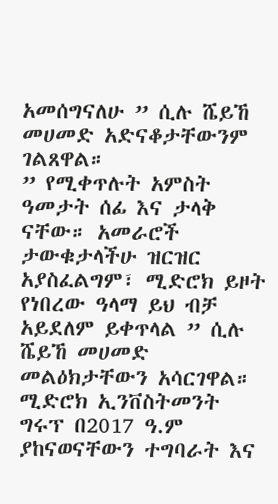አመሰግናለሁ ” ሲሉ ሼይኸ መሀመድ አድናቆታቸውንም ገልጸዋል።
” የሚቀጥሉት አምስት ዓመታት ሰፊ እና ታላቅ ናቸው። አመራሮች ታውቁታላችሁ ዝርዝር አያስፈልግም፣ ሚድሮክ ይዞት የነበረው ዓላማ ይህ ብቻ አይደለም ይቀጥላል ” ሲሉ ሼይኸ መሀመድ መልዕክታቸውን አሳርገዋል።
ሚድሮክ ኢንቨስትመንት ግሩፕ በ2017 ዓ.ም ያከናወናቸውን ተግባራት እና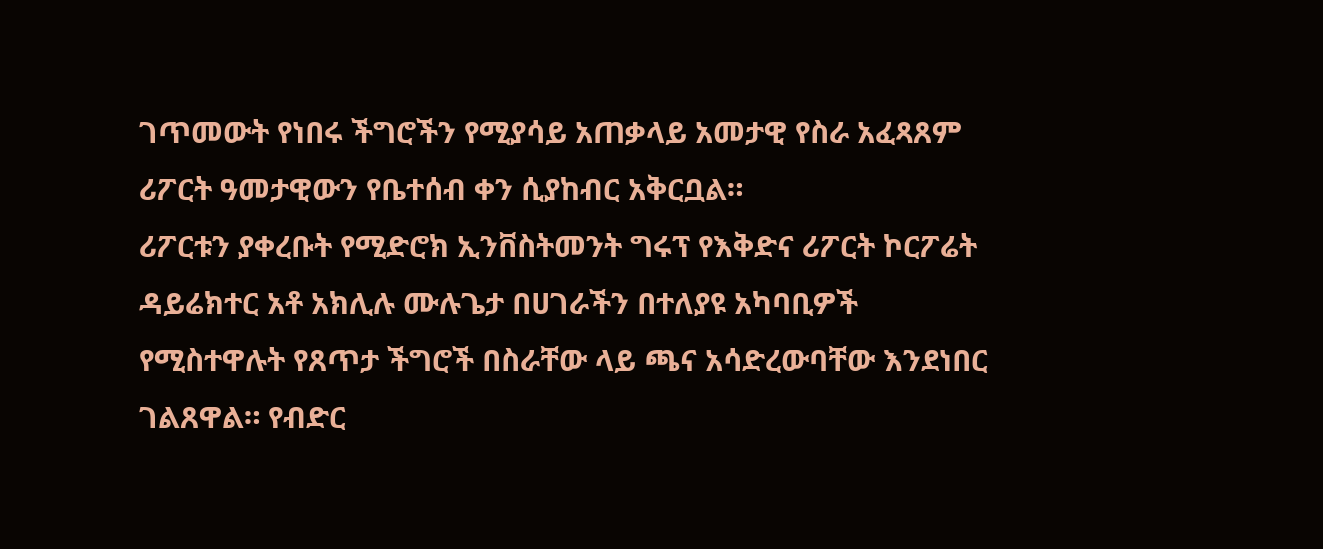ገጥመውት የነበሩ ችግሮችን የሚያሳይ አጠቃላይ አመታዊ የስራ አፈጻጸም ሪፖርት ዓመታዊውን የቤተሰብ ቀን ሲያከብር አቅርቧል።
ሪፖርቱን ያቀረቡት የሚድሮክ ኢንቨስትመንት ግሩፕ የእቅድና ሪፖርት ኮርፖሬት ዳይሬክተር አቶ አክሊሉ ሙሉጌታ በሀገራችን በተለያዩ አካባቢዎች የሚስተዋሉት የጸጥታ ችግሮች በስራቸው ላይ ጫና አሳድረውባቸው እንደነበር ገልጸዋል። የብድር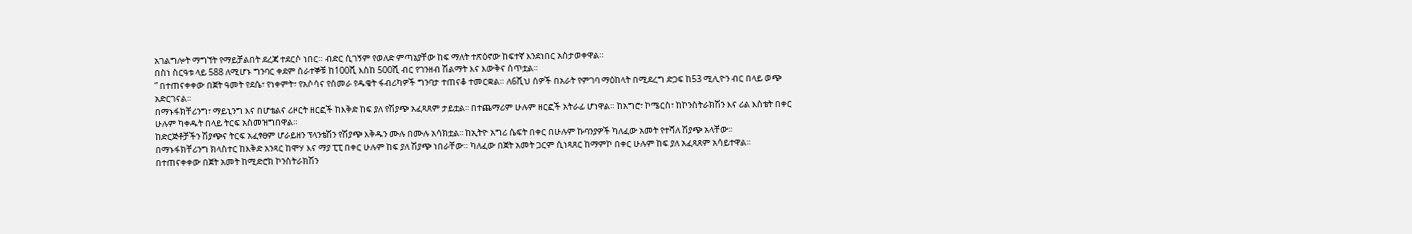አገልግሎት ማግኘት የማይቻልበት ደረጃ ተደርሶ ነበር። ብድር ሲገኝም የወለድ ምጣኔያቸው ከፍ ማለት ተጽዕኖው ከፍተኛ እንደነበር አስታወቀዋል።
በስነ ስርዓቱ ላይ 588 ለሚሆኑ ግንባር ቀደም ሰራተኞቹ ከ100ሺ እስከ 500ሺ ብር የገንዘብ ሽልማት እና እውቅና ሰጥቷል።
” በተጠናቀቀው በጀት ዓመት የደሴ፣ የነቀምት፣ የአሶሳና የሰመራ የዱቄት ፋብሪካዎች ግንባታ ተጠናቆ ተመርቋል። ለ6ሺህ ሰዎች በአራት የምገባ ማዕከላት በሚደረግ ድጋፍ ከ53 ሚሊዮን ብር በላይ ወጭ አድርገናል።
በማኑፋክቸሪንግ፣ ማይኒንግ እና በሆቴልና ሪዞርት ዘርፎች ከእቅድ ከፍ ያለ የሽያጭ አፈጻጸም ታይቷል፡፡ በተጨማሪም ሁሉም ዘርፎች አትራፊ ሆነዋል። ከአግሮ፣ ኮሜርስ፣ ከኮንስትራክሽን እና ሪል እስቴት በቀር ሁሉም ካቀዱት በላይ ትርፍ አስመዝግበዋል።
ከድርጅቶቻችን ሽያጭና ትርፍ አፈፃፀም ሆራይዘን ፕላንቴሽን የሽያጭ እቅዱን ሙሉ በሙሉ አሳክቷል፡፡ ከኢትዮ አግሪ ሴፍት በቀር በሁሉም ኩባንያዎች ካለፈው አመት የተሻለ ሽያጭ አላቸው፡፡
በማኑፋክቸሪንግ ክላስተር ከእቅድ አንጻር ከሞሃ እና ማያ ፒፒ በቀር ሁሉም ከፍ ያለ ሽያጭ ነበራቸው። ካለፈው በጀት አመት ጋርም ሲነጻጸር ከማምኮ በቀር ሁሉም ከፍ ያለ አፈጻጸም አሳይተዋል፡፡
በተጠናቀቀው በጀት አመት ከሚድሮክ ኮንስትራክሽን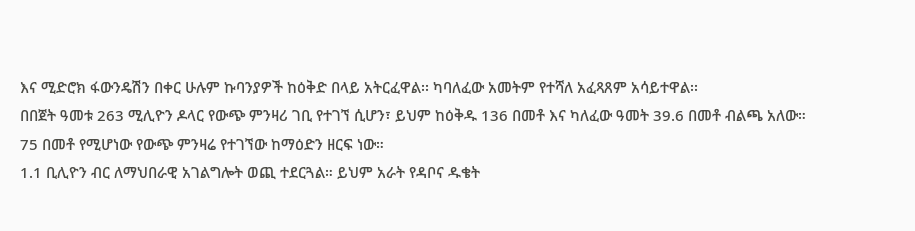እና ሚድሮክ ፋውንዴሽን በቀር ሁሉም ኩባንያዎች ከዕቅድ በላይ አትርፈዋል፡፡ ካባለፈው አመትም የተሻለ አፈጻጸም አሳይተዋል፡፡
በበጀት ዓመቱ 263 ሚሊዮን ዶላር የውጭ ምንዛሪ ገቢ የተገኘ ሲሆን፣ ይህም ከዕቅዱ 136 በመቶ እና ካለፈው ዓመት 39.6 በመቶ ብልጫ አለው። 75 በመቶ የሚሆነው የውጭ ምንዛሬ የተገኘው ከማዕድን ዘርፍ ነው።
1.1 ቢሊዮን ብር ለማህበራዊ አገልግሎት ወጪ ተደርጓል። ይህም አራት የዳቦና ዱቄት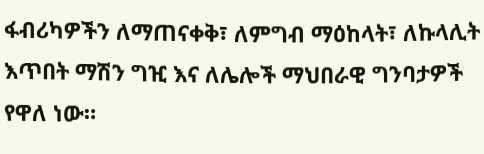ፋብሪካዎችን ለማጠናቀቅ፣ ለምግብ ማዕከላት፣ ለኩላሊት እጥበት ማሽን ግዢ እና ለሌሎች ማህበራዊ ግንባታዎች የዋለ ነው።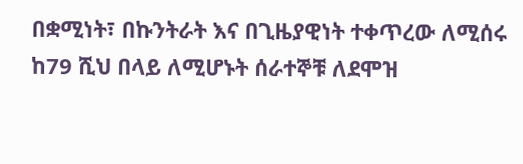በቋሚነት፣ በኩንትራት እና በጊዜያዊነት ተቀጥረው ለሚሰሩ ከ79 ሺህ በላይ ለሚሆኑት ሰራተኞቹ ለደሞዝ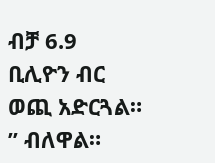ብቻ 6.9 ቢሊዮን ብር ወጪ አድርጓል። ” ብለዋል።